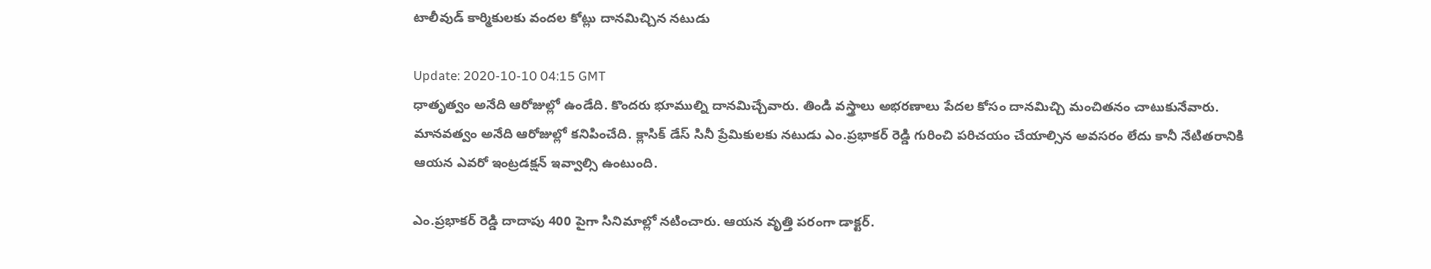టాలీవుడ్ కార్మికుల‌కు వంద‌ల కోట్లు దాన‌మిచ్చిన న‌టుడు

Update: 2020-10-10 04:15 GMT
ధాతృత్వం అనేది ఆరోజుల్లో ఉండేది. కొంద‌రు భూముల్ని దాన‌మిచ్చేవారు. తిండి వ‌స్త్రాలు అభ‌ర‌ణాలు పేద‌ల కోసం దాన‌మిచ్చి మంచిత‌నం చాటుకునేవారు. మాన‌వ‌త్వం అనేది ఆరోజుల్లో క‌నిపించేది. క్లాసిక్ డేస్ సినీ ప్రేమికుల‌కు న‌టుడు ఎం.ప్ర‌భాక‌ర్ రెడ్డి గురించి ప‌రిచ‌యం చేయాల్సిన అవ‌స‌రం లేదు కానీ నేటిత‌రానికి ఆయ‌న ఎవ‌రో ఇంట్ర‌డ‌క్ష‌న్ ఇవ్వాల్సి ఉంటుంది.

ఎం.ప్ర‌భాక‌ర్ రెడ్డి దాదాపు 400 పైగా సినిమాల్లో న‌టించారు. ఆయ‌న వృత్తి ప‌రంగా డాక్ట‌ర్.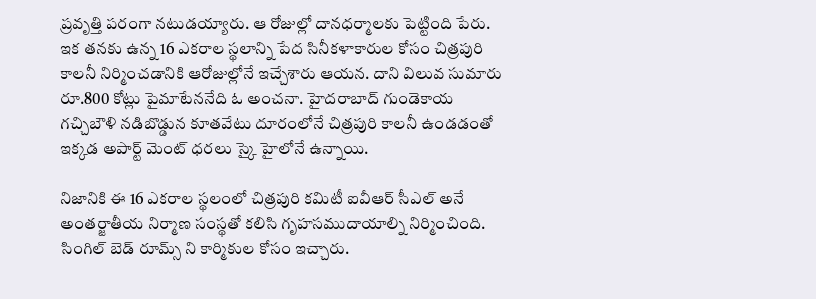ప్ర‌వృత్తి ప‌రంగా న‌టుడ‌య్యారు. ఆ రోజుల్లో దాన‌ధ‌ర్మాల‌కు పెట్టింది పేరు. ఇక త‌న‌కు ఉన్న 16 ఎక‌రాల స్థ‌లాన్ని పేద సినీక‌ళాకారుల కోసం చిత్ర‌పురి కాల‌నీ నిర్మించ‌డానికి ఆరోజుల్లోనే ఇచ్చేశారు ఆయ‌న‌. దాని విలువ సుమారు రూ.800 కోట్లు పైమాటేన‌నేది ఓ అంచ‌నా. హైద‌రాబాద్ గుండెకాయ‌ గ‌చ్చిబౌళి న‌డిబొడ్డున కూత‌వేటు దూరంలోనే చిత్ర‌పురి కాల‌నీ ఉండ‌డంతో ఇక్క‌డ అపార్ట్ మెంట్ ధ‌ర‌లు స్కై హైలోనే ఉన్నాయి.

నిజానికి ఈ 16 ఎక‌రాల స్థ‌లంలో చిత్ర‌పురి క‌మిటీ ఐవీఆర్ సీఎల్ అనే అంత‌ర్జాతీయ నిర్మాణ సంస్థ‌తో క‌లిసి గృహ‌స‌ముదాయాల్ని నిర్మించింది. సింగిల్ బెడ్ రూమ్స్ ని కార్మికుల కోసం ఇచ్చారు.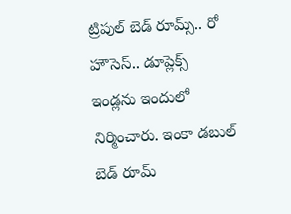ట్రిపుల్ బెడ్ రూమ్స్.. రో హౌసెస్.. డూప్లెక్స్ ఇండ్ల‌ను ఇందులో నిర్మించారు. ఇంకా డ‌బుల్ బెడ్ రూమ్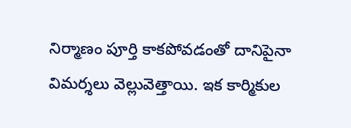నిర్మాణం పూర్తి కాక‌పోవ‌డంతో దానిపైనా విమ‌ర్శ‌లు వెల్లువెత్తాయి. ఇక కార్మికుల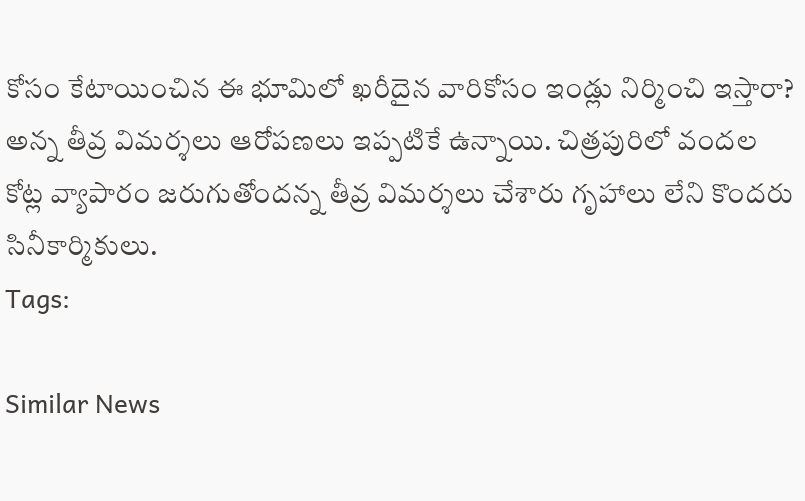కోసం కేటాయించిన ఈ భూమిలో ఖ‌రీదైన వారికోసం ఇండ్లు నిర్మించి ఇస్తారా? అన్న తీవ్ర విమ‌ర్శ‌లు ఆరోప‌ణ‌లు ఇప్ప‌టికే ఉన్నాయి. చిత్ర‌పురిలో వంద‌ల కోట్ల వ్యాపారం జ‌రుగుతోంద‌న్న తీవ్ర విమ‌ర్శ‌లు చేశారు గృహాలు లేని కొంద‌రు సినీకార్మికులు.
Tags:

Similar News